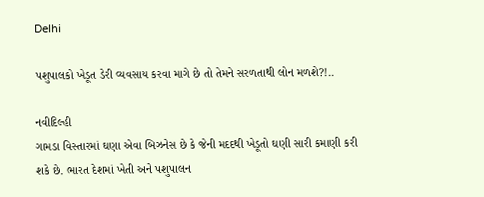Delhi

પશુપાલકો ખેડૂત ડેરી વ્યવસાય કરવા માગે છે તો તેમને સરળતાથી લોન મળશે?!..

નવીદિલ્હી
ગામડા વિસ્તારમાં ઘણા એવા બિઝનેસ છે કે જેની મદદથી ખેડૂતો ઘણી સારી કમાણી કરી શકે છે. ભારત દેશમાં ખેતી અને પશુપાલન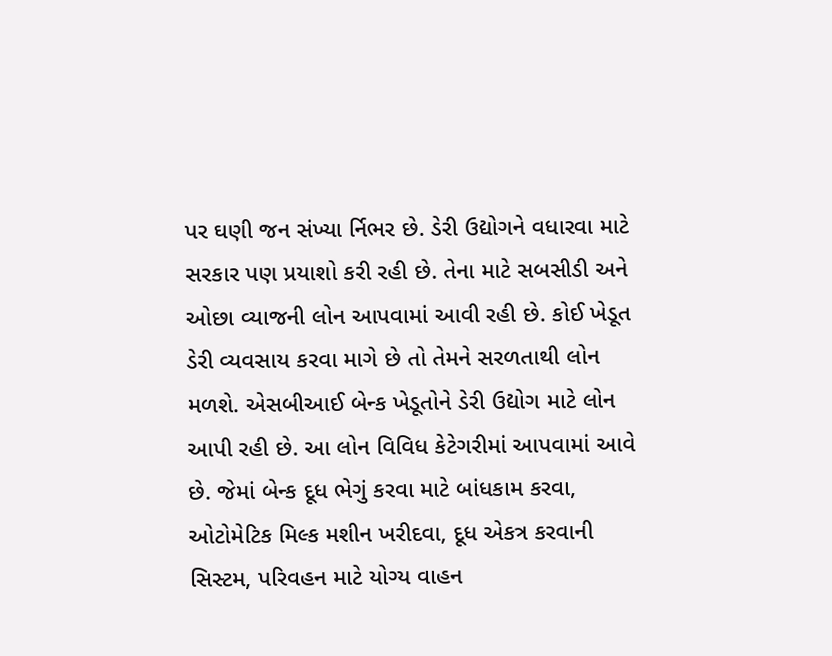પર ઘણી જન સંખ્યા ર્નિભર છે. ડેરી ઉદ્યોગને વધારવા માટે સરકાર પણ પ્રયાશો કરી રહી છે. તેના માટે સબસીડી અને ઓછા વ્યાજની લોન આપવામાં આવી રહી છે. કોઈ ખેડૂત ડેરી વ્યવસાય કરવા માગે છે તો તેમને સરળતાથી લોન મળશે. એસબીઆઈ બેન્ક ખેડૂતોને ડેરી ઉદ્યોગ માટે લોન આપી રહી છે. આ લોન વિવિધ કેટેગરીમાં આપવામાં આવે છે. જેમાં બેન્ક દૂધ ભેગું કરવા માટે બાંધકામ કરવા, ઓટોમેટિક મિલ્ક મશીન ખરીદવા, દૂધ એકત્ર કરવાની સિસ્ટમ, પરિવહન માટે યોગ્ય વાહન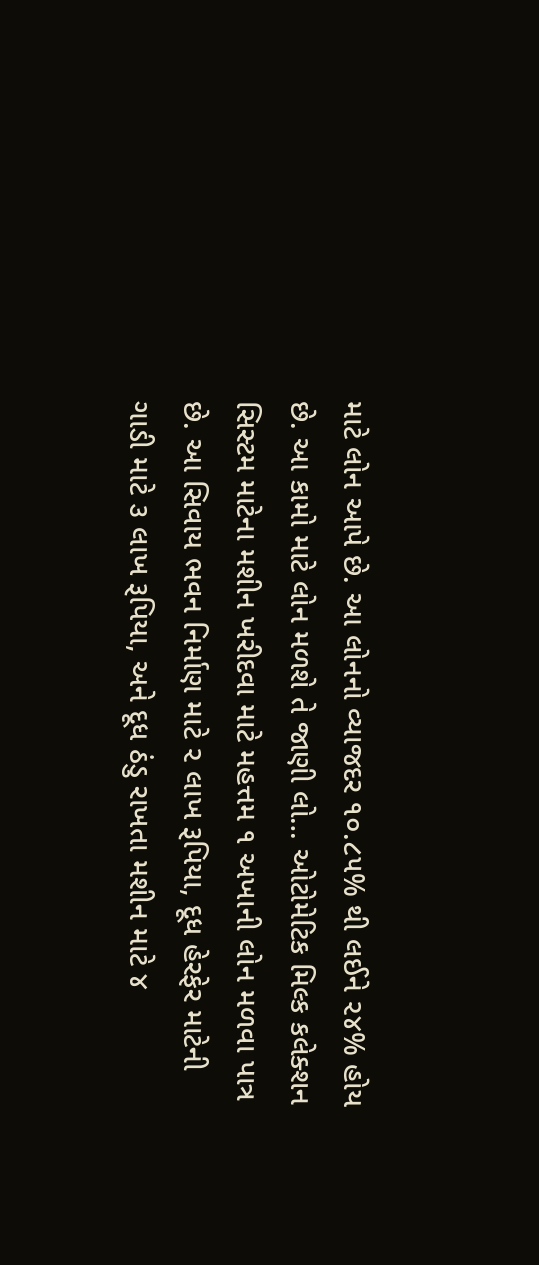માટે લોન આપે છે. આ લોનનો વ્યાજદર ૧૦.૮૫% થી લઈને ૨૪% હોય છે. આ કામો માટે લોન મળશે તે જાણી લો… ઓટોમેટિક મિલ્ક કલેક્શન સિસ્ટમ માટેના મશીન ખરીદવા માટે મહત્તમ ૧ અખાની લોન મળવા પાત્ર છે. આ સિવાય ભવન નિર્માણ માટે ૨ લાખ રૂપિયા, દૂધ હેરફેર માટેની ગાડી માટે ૩ લાખ રૂપિયા, અને દૂધ ઠંડુ રાખતા મશીન માટે ૪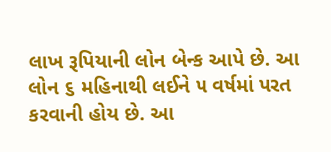લાખ રૂપિયાની લોન બેન્ક આપે છે. આ લોન ૬ મહિનાથી લઈને ૫ વર્ષમાં પરત કરવાની હોય છે. આ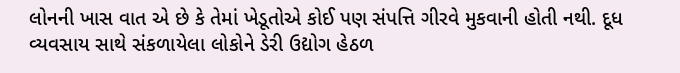લોનની ખાસ વાત એ છે કે તેમાં ખેડૂતોએ કોઈ પણ સંપત્તિ ગીરવે મુકવાની હોતી નથી. દૂધ વ્યવસાય સાથે સંકળાયેલા લોકોને ડેરી ઉદ્યોગ હેઠળ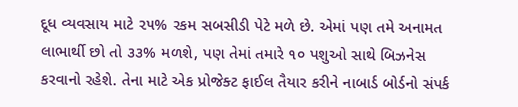દૂધ વ્યવસાય માટે ૨૫% રકમ સબસીડી પેટે મળે છે. એમાં પણ તમે અનામત લાભાર્થી છો તો ૩૩% મળશે, પણ તેમાં તમારે ૧૦ પશુઓ સાથે બિઝનેસ કરવાનો રહેશે. તેના માટે એક પ્રોજેક્ટ ફાઈલ તૈયાર કરીને નાબાર્ડ બોર્ડનો સંપર્ક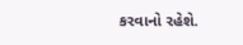કરવાનો રહેશે.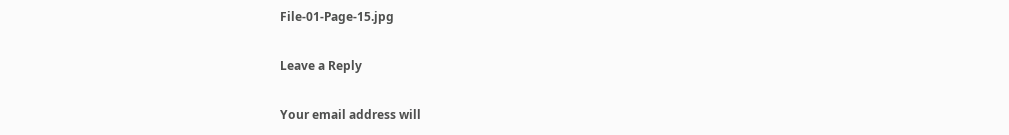File-01-Page-15.jpg

Leave a Reply

Your email address will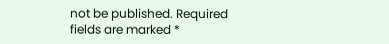not be published. Required fields are marked *